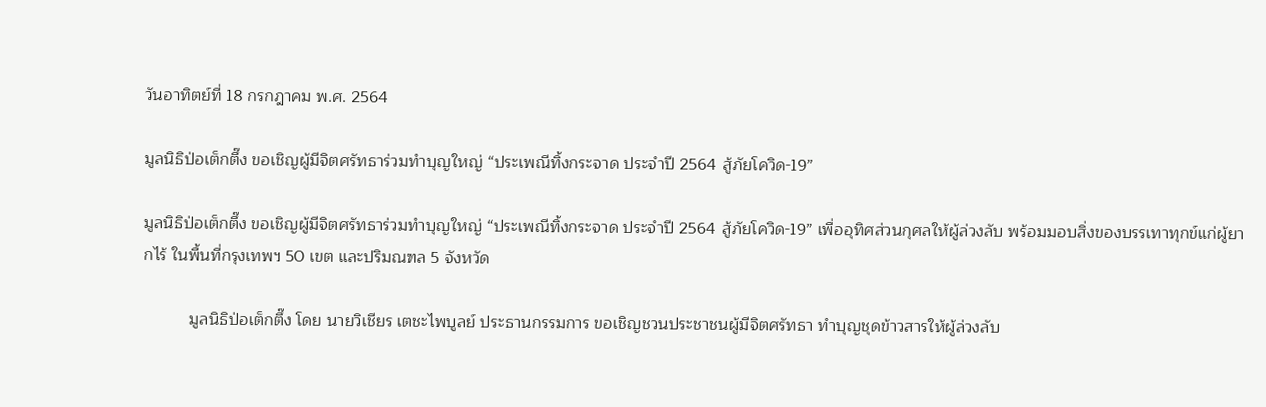วันอาทิตย์ที่ 18 กรกฎาคม พ.ศ. 2564

มูลนิธิป่อเต็กตึ๊ง ขอเชิญผู้มีจิตศรัทธาร่วมทำบุญใหญ่ “ประเพณีทิ้งกระจาด ประจำปี 2564 สู้ภัยโควิด-19”

มูลนิธิป่อเต็กตึ๊ง ขอเชิญผู้มีจิตศรัทธาร่วมทำบุญใหญ่ “ประเพณีทิ้งกระจาด ประจำปี 2564 สู้ภัยโควิด-19” เพื่ออุทิศส่วนกุศลให้ผู้ล่วงลับ พร้อมมอบสิ่งของบรรเทาทุกข์แก่ผู้ยากไร้ ในพื้นที่กรุงเทพฯ 50 เขต และปริมณฑล 5 จังหวัด

          มูลนิธิป่อเต็กตึ๊ง โดย นายวิเชียร เตชะไพบูลย์ ประธานกรรมการ ขอเชิญชวนประชาชนผู้มีจิตศรัทธา ทำบุญชุดข้าวสารให้ผู้ล่วงลับ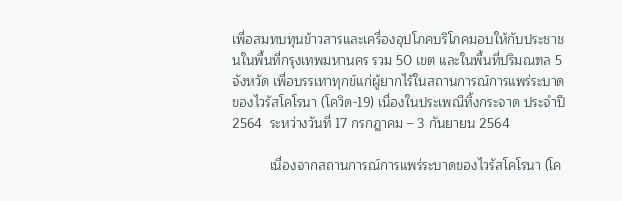เพื่อสมทบทุนข้าวสารและเครื่องอุปโภคบริโภคมอบให้กับประชาชนในพื้นที่กรุงเทพมหานคร รวม 50 เขต และในพื้นที่ปริมณฑล 5 จังหวัด เพื่อบรรเทาทุกข์แก่ผู้ยากไร้ในสถานการณ์การแพร่ระบาดของไวรัสโคโรนา (โควิด-19) เนื่องในประเพณีทิ้งกระจาด ประจำปี 2564  ระหว่างวันที่ 17 กรกฎาคม – 3 กันยายน 2564

          เนื่องจากสถานการณ์การแพร่ระบาดของไวรัสโคโรนา (โค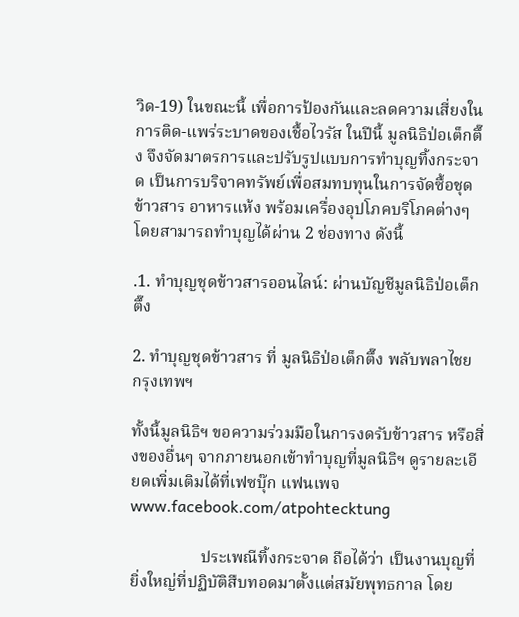วิด-19) ในขณะนี้ เพื่อการป้องกันและลดความเสี่ยงในการติด-แพร่ระบาดของเชื้อไวรัส ในปีนี้ มูลนิธิป่อเต็กตึ๊ง จึงจัดมาตรการและปรับรูปแบบการทำบุญทิ้งกระจาด เป็นการบริจาคทรัพย์เพื่อสมทบทุนในการจัดซื้อชุดข้าวสาร อาหารแห้ง พร้อมเครื่องอุปโภคบริโภคต่างๆ โดยสามารถทำบุญได้ผ่าน 2 ช่องทาง ดังนี้

.1. ทำบุญชุดข้าวสารออนไลน์: ผ่านบัญชีมูลนิธิป่อเต็กตึ๊ง

2. ทำบุญชุดข้าวสาร ที่ มูลนิธิป่อเต็กตึ๊ง พลับพลาไชย กรุงเทพฯ

ทั้งนี้มูลนิธิฯ ขอความร่วมมือในการงดรับข้าวสาร หรือสิ่งของอื่นๆ จากภายนอกเข้าทำบุญที่มูลนิธิฯ ดูรายละเอียดเพิ่มเติมได้ที่เฟซบุ๊ก แฟนเพจ www.facebook.com/atpohtecktung

                 ประเพณีทิ้งกระจาด ถือได้ว่า เป็นงานบุญที่ยิ่งใหญ่ที่ปฏิบัติสืบทอดมาตั้งแต่สมัยพุทธกาล โดย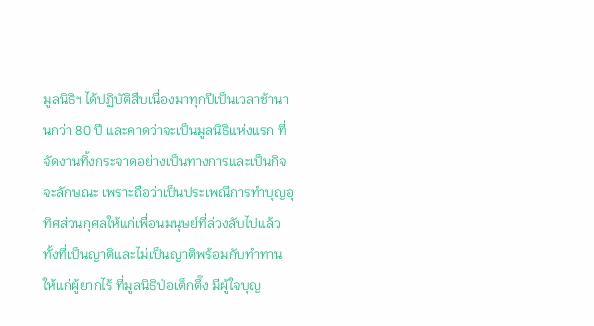มูลนิธิฯ ได้ปฏิบัติสืบเนื่องมาทุกปีเป็นเวลาช้านานกว่า 80 ปี และคาดว่าจะเป็นมูลนิธิแห่งแรก ที่จัดงานทิ้งกระจาดอย่างเป็นทางการและเป็นกิจจะลักษณะ เพราะถือว่าเป็นประเพณีการทำบุญอุทิศส่วนกุศลให้แก่เพื่อนมนุษย์ที่ล่วงลับไปแล้วทั้งที่เป็นญาติและไม่เป็นญาติพร้อมกับทำทานให้แก่ผู้ยากไร้ ที่มูลนิธิป่อเต็กตึ๊ง มีผู้ใจบุญ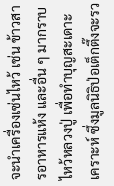จะนำเครื่องเซ่นไหว้ เช่น ข้าวสารอาหารแห้ง และอื่น ๆ มากราบไหว้หลวงปู่ เพื่อทำบุญสะเดาะเคราะห์ ซึ่งมูลนิธิป่อเต็กตึ๊งจะรว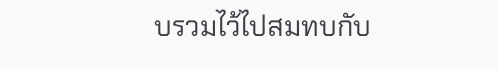บรวมไว้ไปสมทบกับ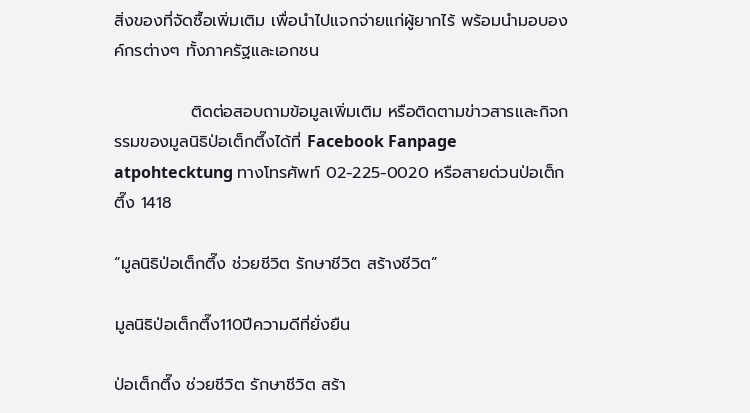สิ่งของที่จัดซื้อเพิ่มเติม เพื่อนำไปแจกจ่ายแก่ผู้ยากไร้ พร้อมนำมอบองค์กรต่างๆ ทั้งภาครัฐและเอกชน

             ติดต่อสอบถามข้อมูลเพิ่มเติม หรือติดตามข่าวสารและกิจกรรมของมูลนิธิป่อเต็กตึ๊งได้ที่ Facebook Fanpage atpohtecktung ทางโทรศัพท์ 02-225-0020 หรือสายด่วนป่อเต็กตึ๊ง 1418

“มูลนิธิป่อเต็กตึ๊ง ช่วยชีวิต รักษาชีวิต สร้างชีวิต”

มูลนิธิป่อเต็กตึ๊ง110ปีความดีที่ยั่งยืน

ป่อเต็กตึ๊ง ช่วยชีวิต รักษาชีวิต สร้า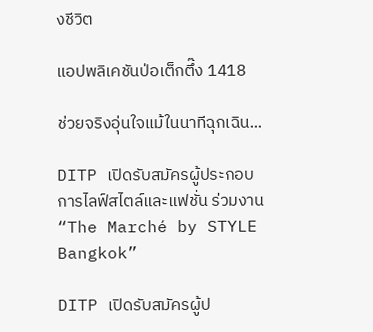งชีวิต

แอปพลิเคชันป่อเต็กตึ๊ง 1418

ช่วยจริงอุ่นใจแม้ในนาทีฉุกเฉิน...

DITP เปิดรับสมัครผู้ประกอบการไลฟ์สไตล์และแฟชั่น ร่วมงาน “The Marché by STYLE Bangkok”

DITP เปิดรับสมัครผู้ป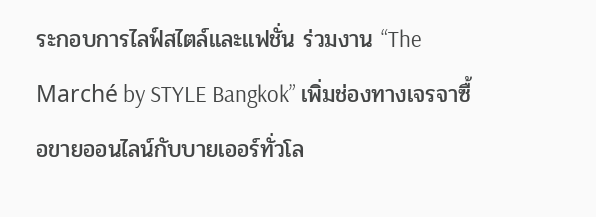ระกอบการไลฟ์สไตล์และแฟชั่น ร่วมงาน “The Marché by STYLE Bangkok” เพิ่มช่องทางเจรจาซื้อขายออนไลน์กับบายเออร์ทั่วโล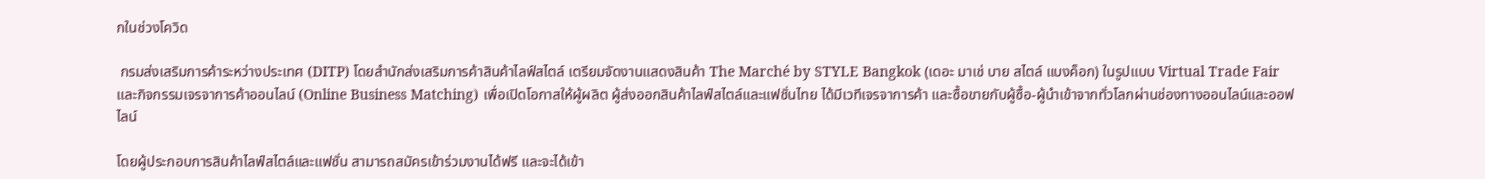กในช่วงโควิด

 กรมส่งเสริมการค้าระหว่างประเทศ (DITP) โดยสำนักส่งเสริมการค้าสินค้าไลฟ์สไตล์ เตรียมจัดงานแสดงสินค้า The Marché by STYLE Bangkok (เดอะ มาเช่ บาย สไตล์ แบงค็อก) ในรูปแบบ Virtual Trade Fair และกิจกรรมเจรจาการค้าออนไลน์ (Online Business Matching) เพื่อเปิดโอกาสให้ผู้ผลิต ผู้ส่งออกสินค้าไลฟ์สไตล์และแฟชั่นไทย ได้มีเวทีเจรจาการค้า และซื้อขายกับผู้ซื้อ-ผู้นำเข้าจากทั่วโลกผ่านช่องทางออนไลน์และออฟไลน์

โดยผู้ประกอบการสินค้าไลฟ์สไตล์และแฟชั่น สามารถสมัครเข้าร่วมงานได้ฟรี และจะได้เข้า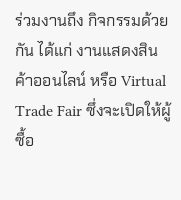ร่วมงานถึง กิจกรรมด้วยกัน ได้แก่ งานแสดงสินค้าออนไลน์ หรือ Virtual Trade Fair ซึ่งจะเปิดให้ผู้ซื้อ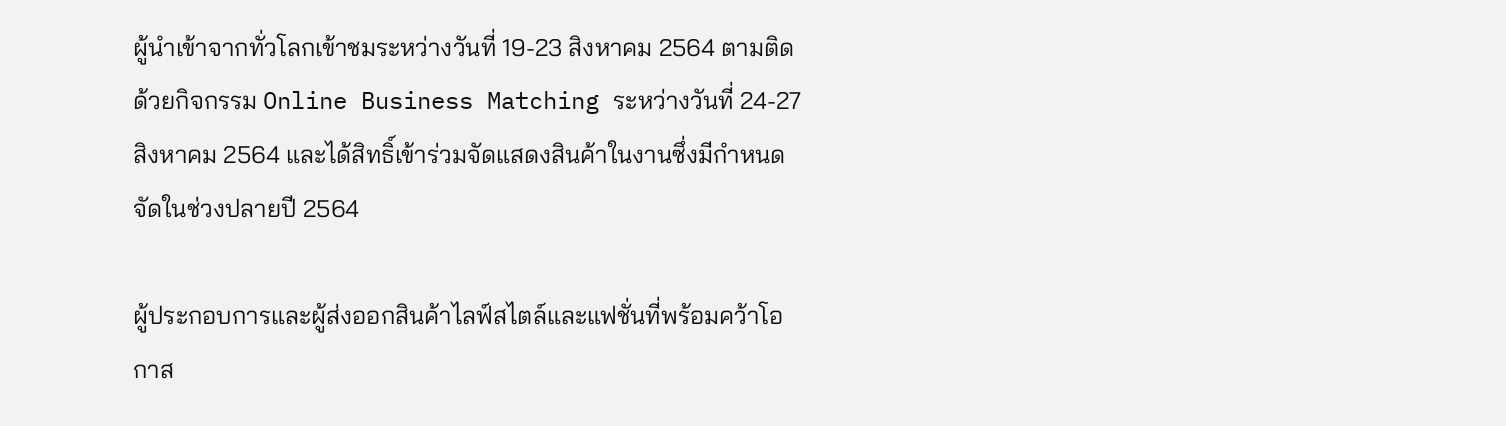ผู้นำเข้าจากทั่วโลกเข้าชมระหว่างวันที่ 19-23 สิงหาคม 2564 ตามติดด้วยกิจกรรม Online Business Matching ระหว่างวันที่ 24-27 สิงหาคม 2564 และได้สิทธิ์เข้าร่วมจัดแสดงสินค้าในงานซึ่งมีกำหนดจัดในช่วงปลายปี 2564

ผู้ประกอบการและผู้ส่งออกสินค้าไลฟ์สไตล์และแฟชั่นที่พร้อมคว้าโอกาส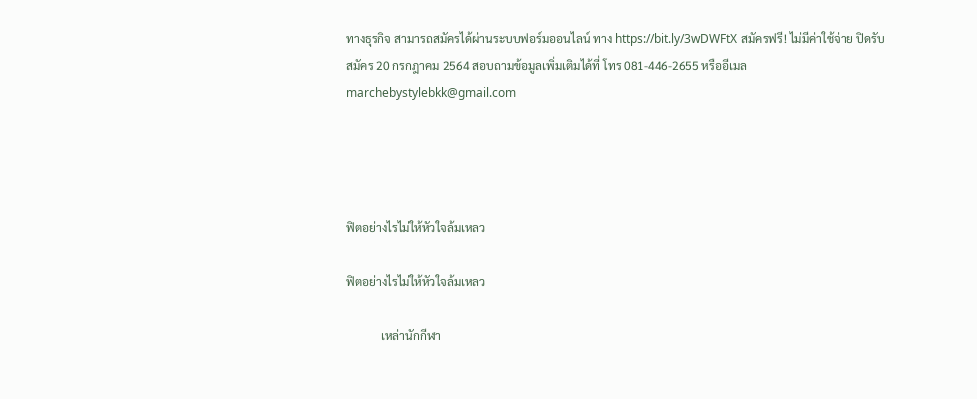ทางธุรกิจ สามารถสมัครได้ผ่านระบบฟอร์มออนไลน์ ทาง https://bit.ly/3wDWFtX สมัครฟรี! ไม่มีค่าใช้จ่าย ปิดรับสมัคร 20 กรกฎาคม 2564 สอบถามข้อมูลเพิ่มเติมได้ที่ โทร 081-446-2655 หรืออีเมล marchebystylebkk@gmail.com




ฟิตอย่างไรไม่ให้หัวใจล้มเหลว

ฟิตอย่างไรไม่ให้หัวใจล้มเหลว

            เหล่านักกีฬา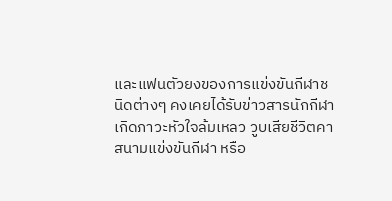และแฟนตัวยงของการแข่งขันกีฬาชนิดต่างๆ คงเคยได้รับข่าวสารนักกีฬาเกิดภาวะหัวใจล้มเหลว วูบเสียชีวิตคาสนามแข่งขันกีฬา หรือ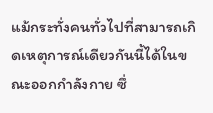แม้กระทั่งคนทั่วไปที่สามารถเกิดเหตุการณ์เดียวกันนี้ได้ในขณะออกกำลังกาย ซึ่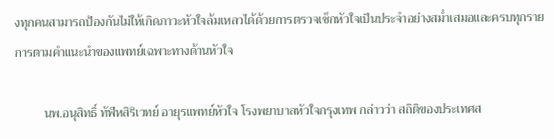งทุกคนสามารถป้องกันไม่ให้เกิดภาวะหัวใจล้มเหลวได้ด้วยการตรวจเช็กหัวใจเป็นประจำอย่างสม่ำเสมอและครบทุกรายการตามคำแนะนำของแพทย์เฉพาะทางด้านหัวใจ

         นพ.อนุสิทธิ์ ทัฬหสิริเวทย์ อายุรแพทย์หัวใจ โรงพยาบาลหัวใจกรุงเทพ กล่าวว่า สถิติของประเทศส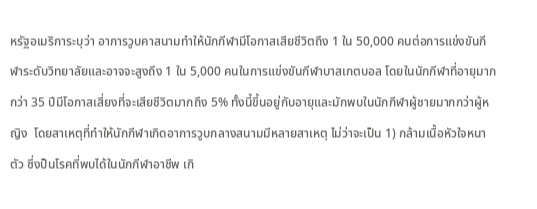หรัฐอเมริการะบุว่า อาการวูบคาสนามทำให้นักกีฬามีโอกาสเสียชีวิตถึง 1 ใน 50,000 คนต่อการแข่งขันกีฬาระดับวิทยาลัยและอาจจะสูงถึง 1 ใน 5,000 คนในการแข่งขันกีฬาบาสเกตบอล โดยในนักกีฬาที่อายุมากกว่า 35 ปีมีโอกาสเสี่ยงที่จะเสียชีวิตมากถึง 5% ทั้งนี้ขึ้นอยู่กับอายุและมักพบในนักกีฬาผู้ชายมากกว่าผู้หญิง  โดยสาเหตุที่ทำให้นักกีฬาเกิดอาการวูบกลางสนามมีหลายสาเหตุ ไม่ว่าจะเป็น 1) กล้ามเนื้อหัวใจหนาตัว ซึ่งป็นโรคที่พบได้ในนักกีฬาอาชีพ เกิ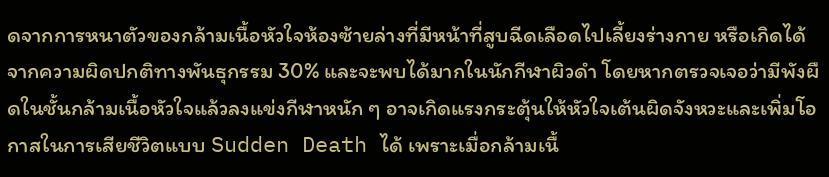ดจากการหนาตัวของกล้ามเนื้อหัวใจห้องซ้ายล่างที่มีหน้าที่สูบฉีดเลือดไปเลี้ยงร่างกาย หรือเกิดได้จากความผิดปกติทางพันธุกรรม 30% และจะพบได้มากในนักกีฬาผิวดำ โดยหากตรวจเจอว่ามีพังผืดในชั้นกล้ามเนื้อหัวใจแล้วลงแข่งกีฬาหนัก ๆ อาจเกิดแรงกระตุ้นให้หัวใจเต้นผิดจังหวะและเพิ่มโอกาสในการเสียชีวิตแบบ Sudden Death ได้ เพราะเมื่อกล้ามเนื้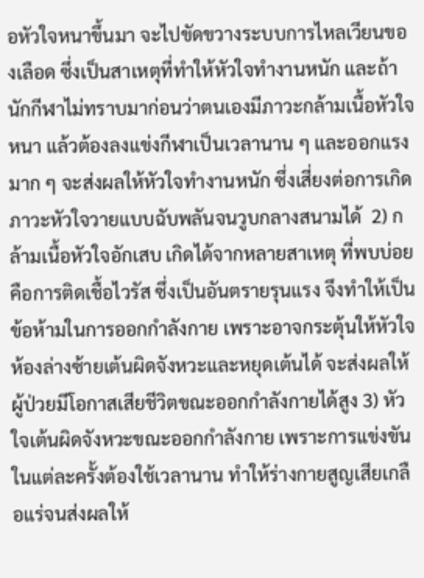อหัวใจหนาขึ้นมา จะไปขัดขวางระบบการไหลเวียนของเลือด ซึ่งเป็นสาเหตุที่ทำให้หัวใจทำงานหนัก และถ้านักกีฬาไม่ทราบมาก่อนว่าตนเองมีภาวะกล้ามเนื้อหัวใจหนา แล้วต้องลงแข่งกีฬาเป็นเวลานาน ๆ และออกแรงมาก ๆ จะส่งผลให้หัวใจทำงานหนัก ซึ่งเสี่ยงต่อการเกิดภาวะหัวใจวายแบบฉับพลันจนวูบกลางสนามได้  2) กล้ามเนื้อหัวใจอักเสบ เกิดได้จากหลายสาเหตุ ที่พบบ่อยคือการติดเชื้อไวรัส ซึ่งเป็นอันตรายรุนแรง จึงทำให้เป็นข้อห้ามในการออกกำลังกาย เพราะอาจกระตุ้นให้หัวใจห้องล่างซ้ายเต้นผิดจังหวะและหยุดเต้นได้ จะส่งผลให้ผู้ป่วยมีโอกาสเสียชีวิตขณะออกกำลังกายได้สูง 3) หัวใจเต้นผิดจังหวะขณะออกกำลังกาย เพราะการแข่งขันในแต่ละครั้งต้องใช้เวลานาน ทำให้ร่างกายสูญเสียเกลือแร่จนส่งผลให้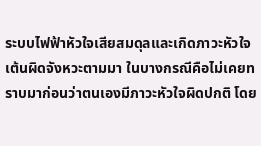ระบบไฟฟ้าหัวใจเสียสมดุลและเกิดภาวะหัวใจเต้นผิดจังหวะตามมา ในบางกรณีคือไม่เคยทราบมาก่อนว่าตนเองมีภาวะหัวใจผิดปกติ โดย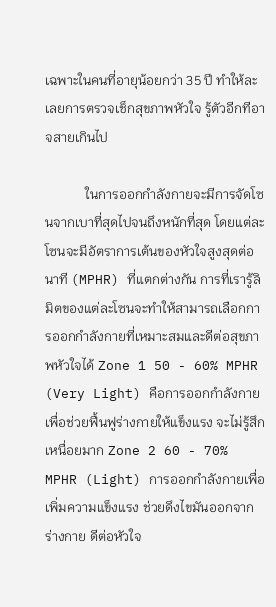เฉพาะในคนที่อายุน้อยกว่า 35 ปี ทำให้ละเลยการตรวจเช็กสุขภาพหัวใจ รู้ตัวอีกทีอาจสายเกินไป

            ในการออกกำลังกายจะมีการจัดโซนจากเบาที่สุดไปจนถึงหนักที่สุด โดยแต่ละโซนจะมีอัตราการเต้นของหัวใจสูงสุดต่อนาที (MPHR) ที่แตกต่างกัน การที่เรารู้ลิมิตของแต่ละโซนจะทำให้สามารถเลือกการออกกำลังกายที่เหมาะสมและดีต่อสุขภาพหัวใจได้ Zone 1 50 - 60% MPHR (Very Light) คือการออกกำลังกายเพื่อช่วยฟื้นฟูร่างกายให้แข็งแรง จะไม่รู้สึกเหนื่อยมาก Zone 2 60 - 70% MPHR (Light) การออกกำลังกายเพื่อเพิ่มความแข็งแรง ช่วยดึงไขมันออกจากร่างกาย ดีต่อหัวใจ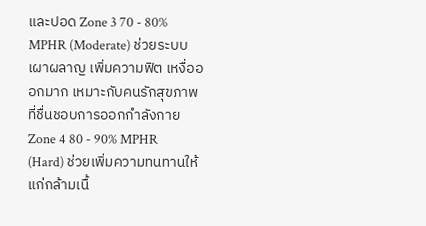และปอด Zone 3 70 - 80% MPHR (Moderate) ช่วยระบบเผาผลาญ เพิ่มความฟิต เหงื่อออกมาก เหมาะกับคนรักสุขภาพที่ชื่นชอบการออกกำลังกาย Zone 4 80 - 90% MPHR (Hard) ช่วยเพิ่มความทนทานให้แก่กล้ามเนื้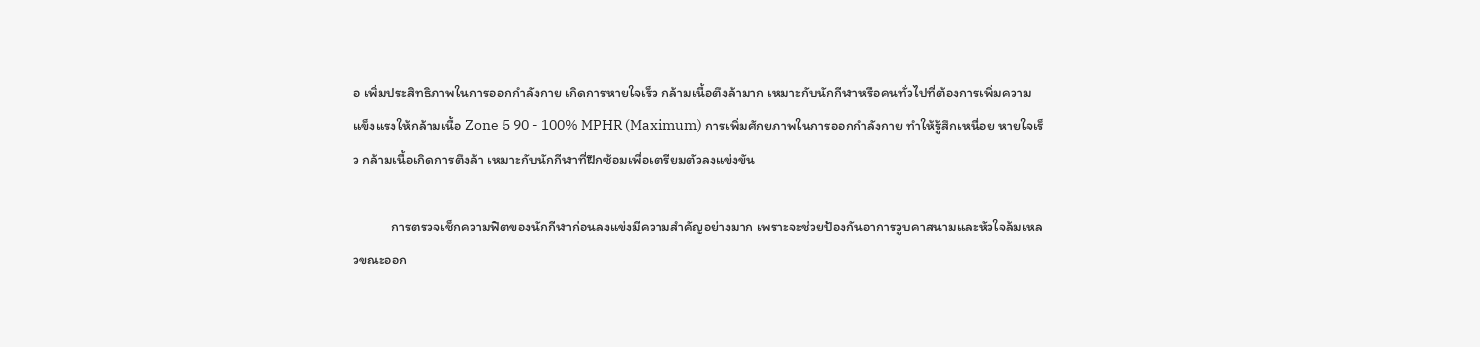อ เพิ่มประสิทธิภาพในการออกกำลังกาย เกิดการหายใจเร็ว กล้ามเนื้อตึงล้ามาก เหมาะกับนักกีฬาหรือคนทั่วไปที่ต้องการเพิ่มความแข็งแรงให้กล้ามเนื้อ Zone 5 90 - 100% MPHR (Maximum) การเพิ่มศักยภาพในการออกกำลังกาย ทำให้รู้สึกเหนื่อย หายใจเร็ว กล้ามเนื้อเกิดการตึงล้า เหมาะกับนักกีฬาที่ฝึกซ้อมเพื่อเตรียมตัวลงแข่งขัน

            การตรวจเช็กความฟิตของนักกีฬาก่อนลงแข่งมีความสำคัญอย่างมาก เพราะจะช่วยป้องกันอาการวูบคาสนามและหัวใจล้มเหลวขณะออก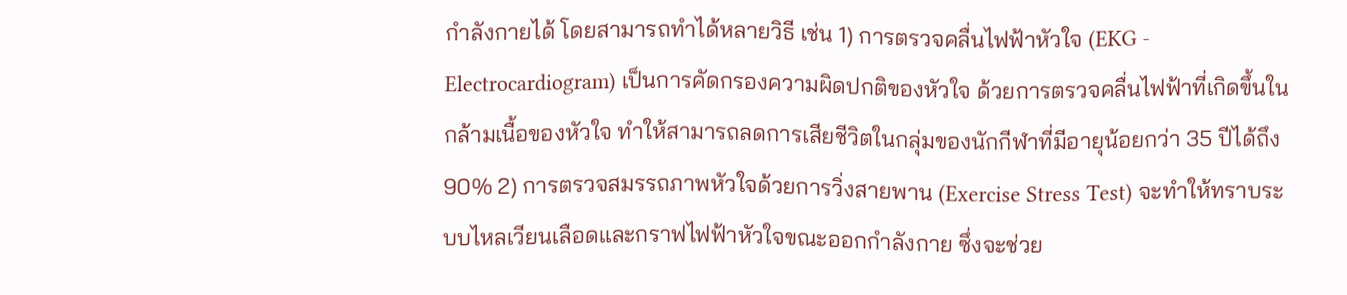กำลังกายได้ โดยสามารถทำได้หลายวิธี เช่น 1) การตรวจคลื่นไฟฟ้าหัวใจ (EKG - Electrocardiogram) เป็นการคัดกรองความผิดปกติของหัวใจ ด้วยการตรวจคลื่นไฟฟ้าที่เกิดขึ้นในกล้ามเนื้อของหัวใจ ทำให้สามารถลดการเสียชีวิตในกลุ่มของนักกีฬาที่มีอายุน้อยกว่า 35 ปีได้ถึง 90% 2) การตรวจสมรรถภาพหัวใจด้วยการวิ่งสายพาน (Exercise Stress Test) จะทำให้ทราบระบบไหลเวียนเลือดและกราฟไฟฟ้าหัวใจขณะออกกำลังกาย ซึ่งจะช่วย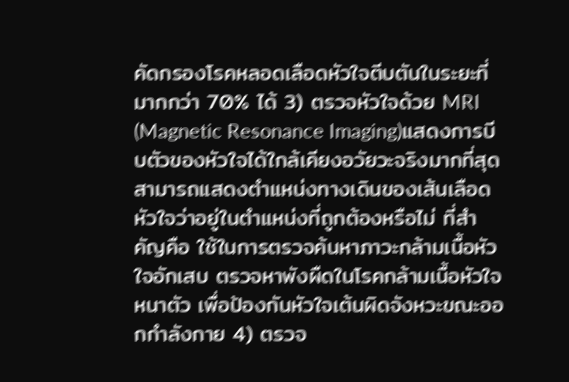คัดกรองโรคหลอดเลือดหัวใจตีบตันในระยะที่มากกว่า 70% ได้ 3) ตรวจหัวใจด้วย MRI (Magnetic Resonance Imaging)แสดงการบีบตัวของหัวใจได้ใกล้เคียงอวัยวะจริงมากที่สุด สามารถแสดงตำแหน่งทางเดินของเส้นเลือดหัวใจว่าอยู่ในตำแหน่งที่ถูกต้องหรือไม่ ที่สำคัญคือ ใช้ในการตรวจค้นหาภาวะกล้ามเนื้อหัวใจอักเสบ ตรวจหาพังผืดในโรคกล้ามเนื้อหัวใจหนาตัว เพื่อป้องกันหัวใจเต้นผิดจังหวะขณะออกกำลังกาย 4) ตรวจ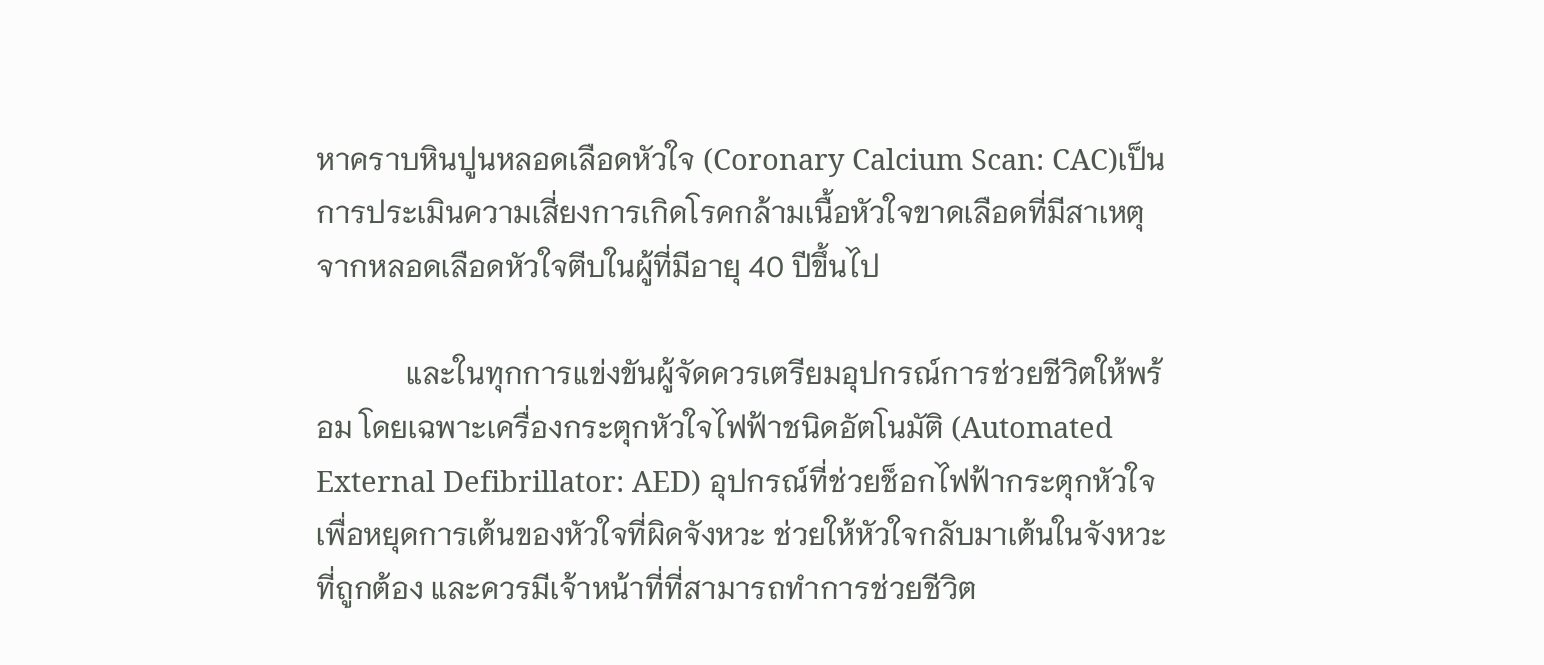หาคราบหินปูนหลอดเลือดหัวใจ (Coronary Calcium Scan: CAC)เป็นการประเมินความเสี่ยงการเกิดโรคกล้ามเนื้อหัวใจขาดเลือดที่มีสาเหตุจากหลอดเลือดหัวใจตีบในผู้ที่มีอายุ 40 ปีขึ้นไป

            และในทุกการแข่งขันผู้จัดควรเตรียมอุปกรณ์การช่วยชีวิตให้พร้อม โดยเฉพาะเครื่องกระตุกหัวใจไฟฟ้าชนิดอัตโนมัติ (Automated External Defibrillator: AED) อุปกรณ์ที่ช่วยช็อกไฟฟ้ากระตุกหัวใจเพื่อหยุดการเต้นของหัวใจที่ผิดจังหวะ ช่วยให้หัวใจกลับมาเต้นในจังหวะที่ถูกต้อง และควรมีเจ้าหน้าที่ที่สามารถทำการช่วยชีวิต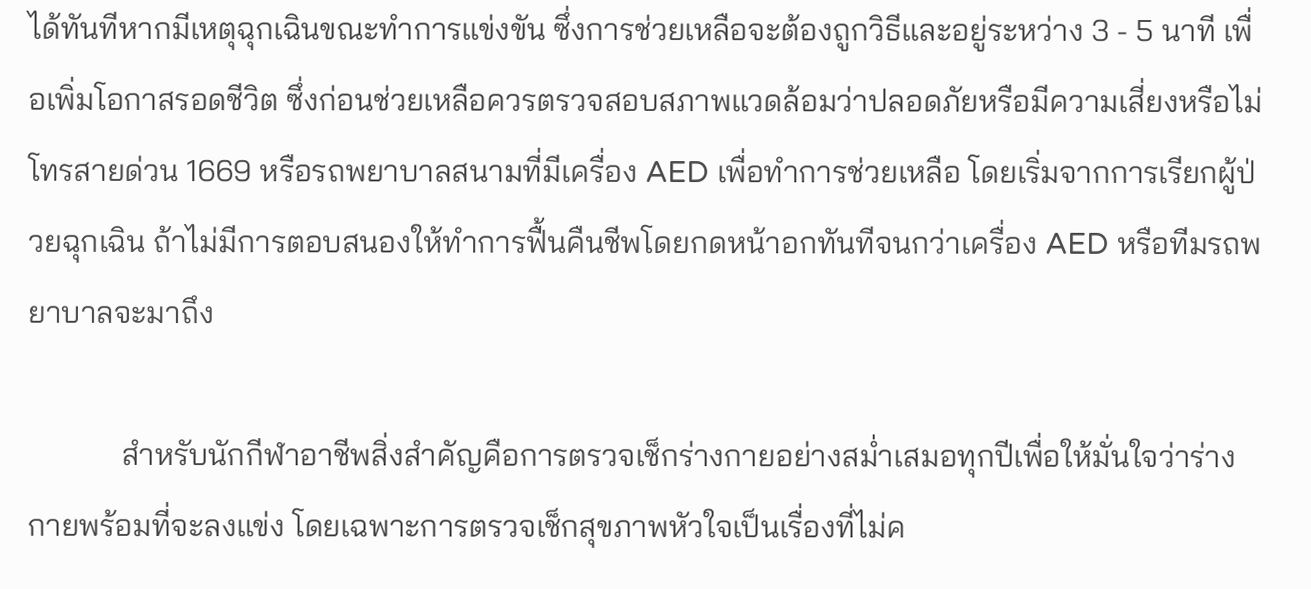ได้ทันทีหากมีเหตุฉุกเฉินขณะทำการแข่งขัน ซึ่งการช่วยเหลือจะต้องถูกวิธีและอยู่ระหว่าง 3 - 5 นาที เพื่อเพิ่มโอกาสรอดชีวิต ซึ่งก่อนช่วยเหลือควรตรวจสอบสภาพแวดล้อมว่าปลอดภัยหรือมีความเสี่ยงหรือไม่ โทรสายด่วน 1669 หรือรถพยาบาลสนามที่มีเครื่อง AED เพื่อทำการช่วยเหลือ โดยเริ่มจากการเรียกผู้ป่วยฉุกเฉิน ถ้าไม่มีการตอบสนองให้ทำการฟื้นคืนชีพโดยกดหน้าอกทันทีจนกว่าเครื่อง AED หรือทีมรถพยาบาลจะมาถึง

            สำหรับนักกีฬาอาชีพสิ่งสำคัญคือการตรวจเช็กร่างกายอย่างสม่ำเสมอทุกปีเพื่อให้มั่นใจว่าร่างกายพร้อมที่จะลงแข่ง โดยเฉพาะการตรวจเช็กสุขภาพหัวใจเป็นเรื่องที่ไม่ค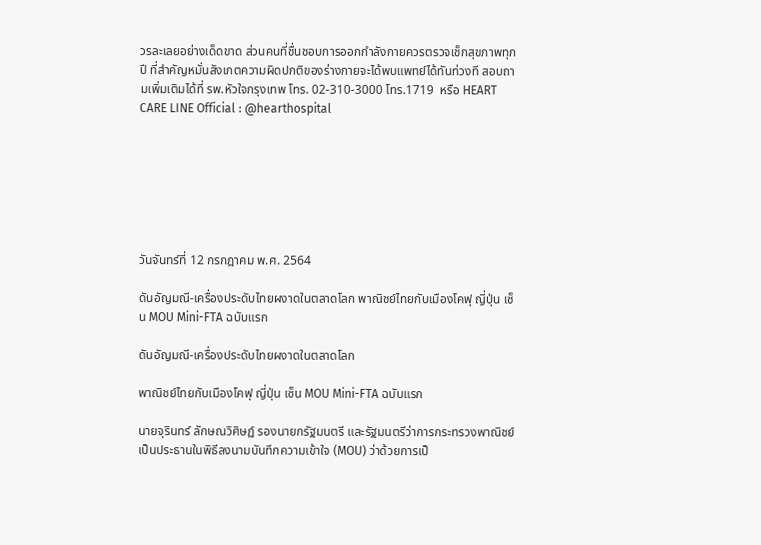วรละเลยอย่างเด็ดขาด ส่วนคนที่ชื่นชอบการออกกำลังกายควรตรวจเช็กสุขภาพทุกปี ที่สำคัญหมั่นสังเกตความผิดปกติของร่างกายจะได้พบแพทย์ได้ทันท่วงที สอบถามเพิ่มเติมได้ที่ รพ.หัวใจกรุงเทพ โทร. 02-310-3000 โทร.1719  หรือ HEART CARE LINE Official : @hearthospital







วันจันทร์ที่ 12 กรกฎาคม พ.ศ. 2564

ดันอัญมณี-เครื่องประดับไทยผงาดในตลาดโลก พาณิชย์ไทยกับเมืองโคฟุ ญี่ปุ่น เซ็น MOU Mini-FTA ฉบับแรก

ดันอัญมณี-เครื่องประดับไทยผงาดในตลาดโลก

พาณิชย์ไทยกับเมืองโคฟุ ญี่ปุ่น เซ็น MOU Mini-FTA ฉบับแรก

นายจุรินทร์ ลักษณวิศิษฏ์ รองนายกรัฐมนตรี และรัฐมนตรีว่าการกระทรวงพาณิชย์ เป็นประธานในพิธีลงนามบันทึกความเข้าใจ (MOU) ว่าด้วยการเป็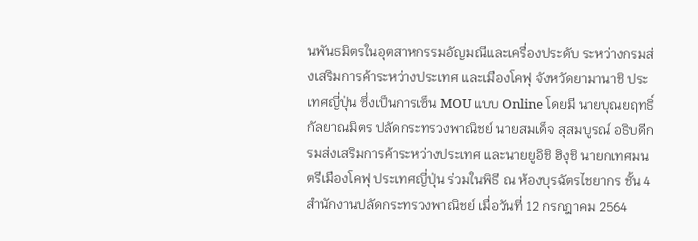นพันธมิตรในอุตสาหกรรมอัญมณีและเครื่องประดับ ระหว่างกรมส่งเสริมการค้าระหว่างประเทศ และเมืองโคฟุ จังหวัดยามานาชิ ประเทศญี่ปุ่น ซึ่งเป็นการเซ็น MOU แบบ Online โดยมี นายบุณยฤทธิ์ กัลยาณมิตร ปลัดกระทรวงพาณิชย์ นายสมเด็จ สุสมบูรณ์ อธิบดีกรมส่งเสริมการค้าระหว่างประเทศ และนายยูอิชิ ฮิงุชิ นายกเทศมนตรีเมืองโคฟุ ประเทศญี่ปุ่น ร่วมในพิธี ณ ห้องบุรฉัตรไชยากร ชั้น 4 สํานักงานปลัดกระทรวงพาณิชย์ เมื่อวันที่ 12 กรกฎาคม 2564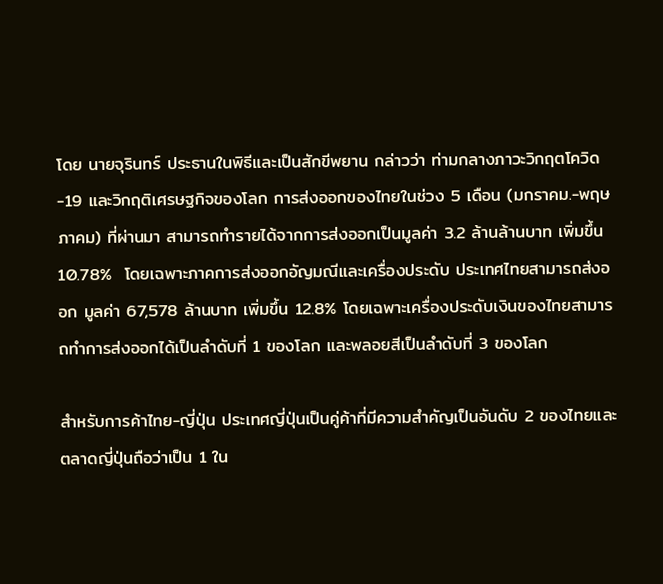โดย นายจุรินทร์ ประธานในพิธีและเป็นสักขีพยาน กล่าวว่า ท่ามกลางภาวะวิกฤตโควิด-19 และวิกฤติเศรษฐกิจของโลก การส่งออกของไทยในช่วง 5 เดือน (มกราคม.-พฤษภาคม) ที่ผ่านมา สามารถทำรายได้จากการส่งออกเป็นมูลค่า 3.2 ล้านล้านบาท เพิ่มขึ้น 10.78%  โดยเฉพาะภาคการส่งออกอัญมณีและเครื่องประดับ ประเทศไทยสามารถส่งออก มูลค่า 67,578 ล้านบาท เพิ่มขึ้น 12.8% โดยเฉพาะเครื่องประดับเงินของไทยสามารถทำการส่งออกได้เป็นลำดับที่ 1 ของโลก และพลอยสีเป็นลำดับที่ 3 ของโลก

สำหรับการค้าไทย-ญี่ปุ่น ประเทศญี่ปุ่นเป็นคู่ค้าที่มีความสำคัญเป็นอันดับ 2 ของไทยและตลาดญี่ปุ่นถือว่าเป็น 1 ใน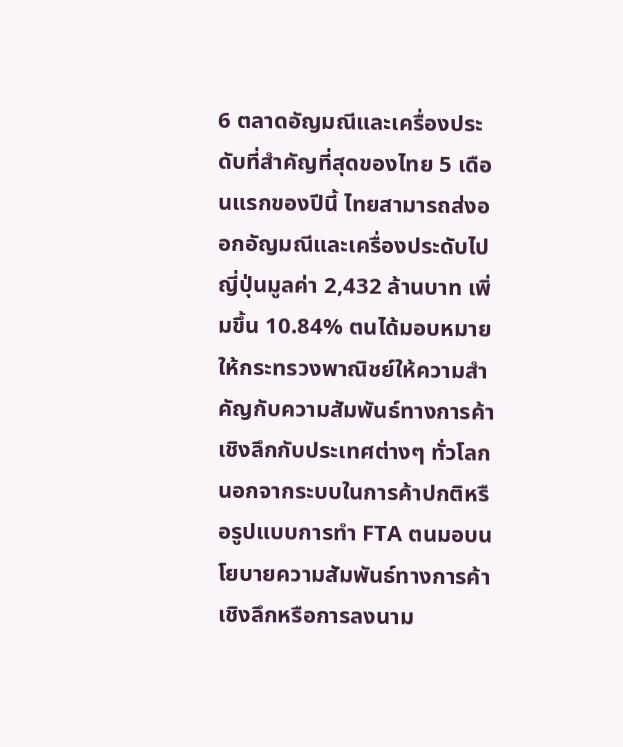6 ตลาดอัญมณีและเครื่องประดับที่สำคัญที่สุดของไทย 5 เดือนแรกของปีนี้ ไทยสามารถส่งออกอัญมณีและเครื่องประดับไปญี่ปุ่นมูลค่า 2,432 ล้านบาท เพิ่มขึ้น 10.84% ตนได้มอบหมายให้กระทรวงพาณิชย์ให้ความสำคัญกับความสัมพันธ์ทางการค้าเชิงลึกกับประเทศต่างๆ ทั่วโลก นอกจากระบบในการค้าปกติหรือรูปแบบการทำ FTA ตนมอบนโยบายความสัมพันธ์ทางการค้าเชิงลึกหรือการลงนาม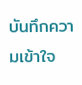บันทึกความเข้าใจ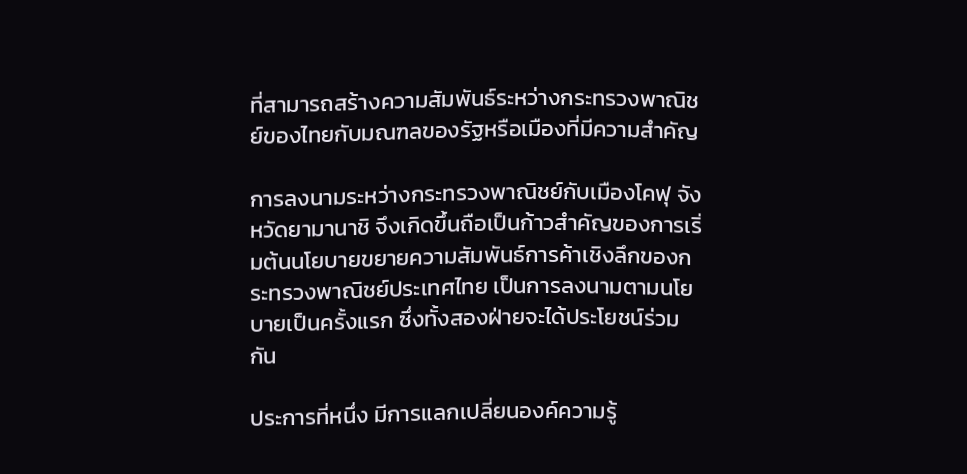ที่สามารถสร้างความสัมพันธ์ระหว่างกระทรวงพาณิชย์ของไทยกับมณฑลของรัฐหรือเมืองที่มีความสำคัญ

การลงนามระหว่างกระทรวงพาณิชย์กับเมืองโคฟุ จังหวัดยามานาชิ จึงเกิดขึ้นถือเป็นก้าวสำคัญของการเริ่มต้นนโยบายขยายความสัมพันธ์การค้าเชิงลึกของกระทรวงพาณิชย์ประเทศไทย เป็นการลงนามตามนโยบายเป็นครั้งแรก ซึ่งทั้งสองฝ่ายจะได้ประโยชน์ร่วมกัน

ประการที่หนึ่ง มีการแลกเปลี่ยนองค์ความรู้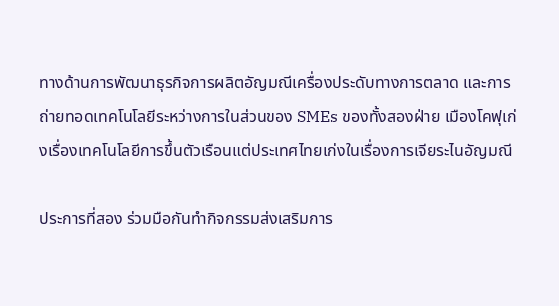ทางด้านการพัฒนาธุรกิจการผลิตอัญมณีเครื่องประดับทางการตลาด และการถ่ายทอดเทคโนโลยีระหว่างการในส่วนของ SMEs ของทั้งสองฝ่าย เมืองโคฟุเก่งเรื่องเทคโนโลยีการขึ้นตัวเรือนแต่ประเทศไทยเก่งในเรื่องการเจียระไนอัญมณี

ประการที่สอง ร่วมมือกันทำกิจกรรมส่งเสริมการ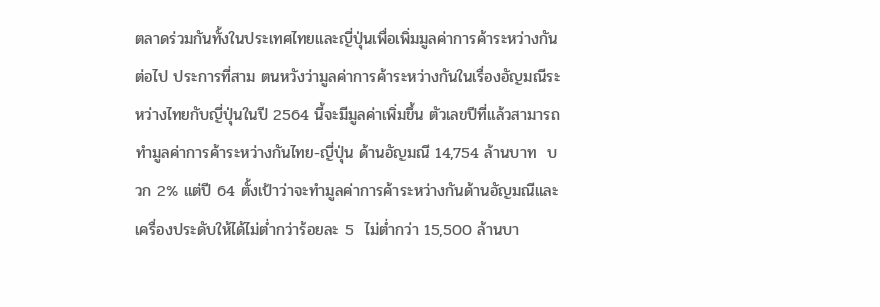ตลาดร่วมกันทั้งในประเทศไทยและญี่ปุ่นเพื่อเพิ่มมูลค่าการค้าระหว่างกันต่อไป ประการที่สาม ตนหวังว่ามูลค่าการค้าระหว่างกันในเรื่องอัญมณีระหว่างไทยกับญี่ปุ่นในปี 2564 นี้จะมีมูลค่าเพิ่มขึ้น ตัวเลขปีที่แล้วสามารถทำมูลค่าการค้าระหว่างกันไทย-ญี่ปุ่น ด้านอัญมณี 14,754 ล้านบาท  บวก 2% แต่ปี 64 ตั้งเป้าว่าจะทำมูลค่าการค้าระหว่างกันด้านอัญมณีและเครื่องประดับให้ได้ไม่ต่ำกว่าร้อยละ 5  ไม่ต่ำกว่า 15,500 ล้านบา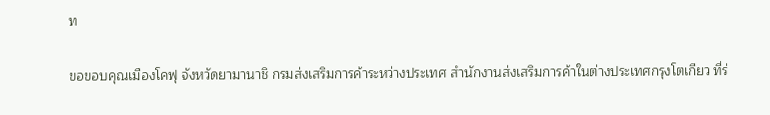ท

ขอขอบคุณเมืองโคฟุ จังหวัดยามานาชิ กรมส่งเสริมการค้าระหว่างประเทศ สำนักงานส่งเสริมการค้าในต่างประเทศกรุงโตเกียว ที่ร่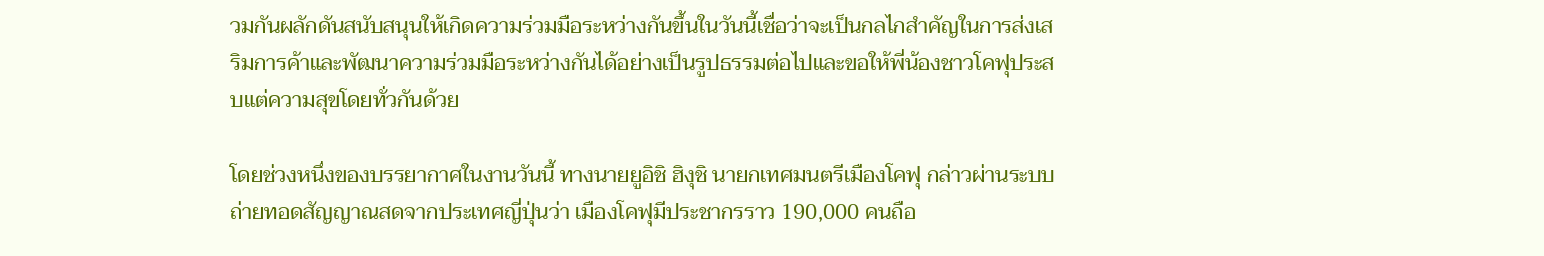วมกันผลักดันสนับสนุนให้เกิดความร่วมมือระหว่างกันขึ้นในวันนี้เชื่อว่าจะเป็นกลไกสำคัญในการส่งเสริมการค้าและพัฒนาความร่วมมือระหว่างกันได้อย่างเป็นรูปธรรมต่อไปและขอให้พี่น้องชาวโคฟุประสบแต่ความสุขโดยทั่วกันด้วย

โดยช่วงหนึ่งของบรรยากาศในงานวันนี้ ทางนายยูอิชิ ฮิงุชิ นายกเทศมนตรีเมืองโคฟุ กล่าวผ่านระบบถ่ายทอดสัญญาณสดจากประเทศญี่ปุ่นว่า เมืองโคฟุมีประชากรราว 190,000 คนถือ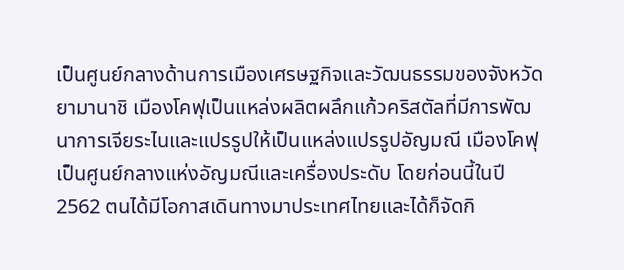เป็นศูนย์กลางด้านการเมืองเศรษฐกิจและวัฒนธรรมของจังหวัดยามานาชิ เมืองโคฟุเป็นแหล่งผลิตผลึกแก้วคริสตัลที่มีการพัฒนาการเจียระไนและแปรรูปให้เป็นแหล่งแปรรูปอัญมณี เมืองโคฟุเป็นศูนย์กลางแห่งอัญมณีและเครื่องประดับ โดยก่อนนี้ในปี 2562 ตนได้มีโอกาสเดินทางมาประเทศไทยและได้ก็จัดกิ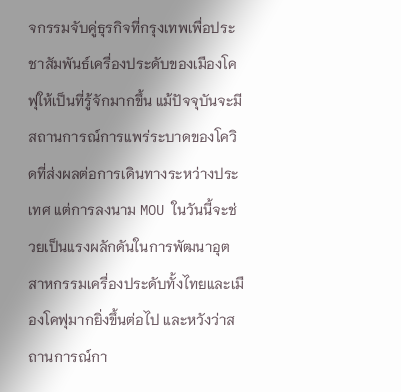จกรรมจับคู่ธุรกิจที่กรุงเทพเพื่อประชาสัมพันธ์เครื่องประดับของเมืองโคฟุให้เป็นที่รู้จักมากขึ้น แม้ปัจจุบันจะมีสถานการณ์การแพร่ระบาดของโควิดที่ส่งผลต่อการเดินทางระหว่างประเทศ แต่การลงนาม MOU ในวันนี้จะช่วยเป็นแรงผลักดันในการพัฒนาอุตสาหกรรมเครื่องประดับทั้งไทยและเมืองโคฟุมากยิ่งขึ้นต่อไป และหวังว่าสถานการณ์กา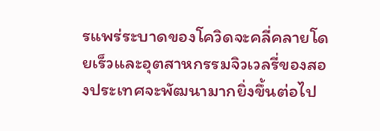รแพร่ระบาดของโควิดจะคลี่คลายโดยเร็วและอุตสาหกรรมจิวเวลรี่ของสองประเทศจะพัฒนามากยิ่งขึ้นต่อไป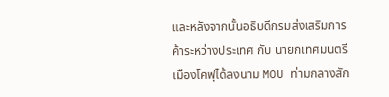และหลังจากนั้นอธิบดีกรมส่งเสริมการค้าระหว่างประเทศ กับ นายกเทศมนตรีเมืองโคฟุได้ลงนาม MOU ท่ามกลางสัก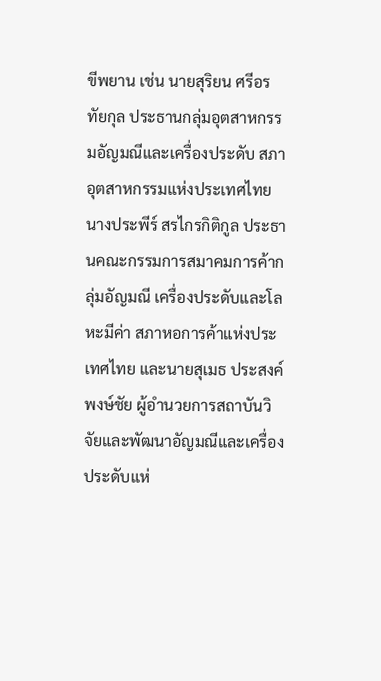ขีพยาน เช่น นายสุริยน ศรีอรทัยกุล ประธานกลุ่มอุตสาหกรรมอัญมณีและเครื่องประดับ สภาอุตสาหกรรมแห่งประเทศไทย นางประพีร์ สรไกรกิติกูล ประธานคณะกรรมการสมาคมการค้ากลุ่มอัญมณี เครื่องประดับและโลหะมีค่า สภาหอการค้าแห่งประเทศไทย และนายสุเมธ ประสงค์พงษ์ชัย ผู้อำนวยการสถาบันวิจัยและพัฒนาอัญมณีและเครื่องประดับแห่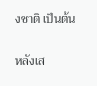งชาติ เป็นต้น

หลังเส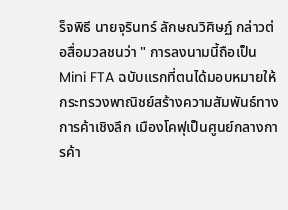ร็จพิธี นายจุรินทร์ ลักษณวิศิษฏ์ กล่าวต่อสื่อมวลชนว่า " การลงนามนี้ถือเป็น Mini FTA ฉบับแรกที่ตนได้มอบหมายให้กระทรวงพาณิชย์สร้างความสัมพันธ์ทางการค้าเชิงลึก เมืองโคฟุเป็นศูนย์กลางการค้า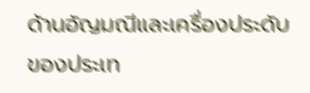ด้านอัญมณีและเครื่องประดับของประเท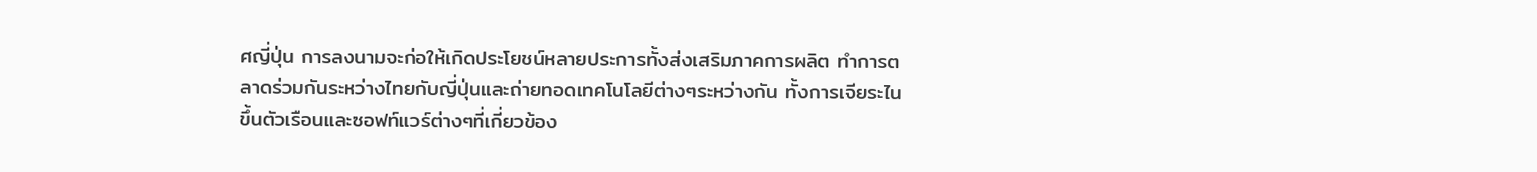ศญี่ปุ่น การลงนามจะก่อให้เกิดประโยชน์หลายประการทั้งส่งเสริมภาคการผลิต ทำการตลาดร่วมกันระหว่างไทยกับญี่ปุ่นและถ่ายทอดเทคโนโลยีต่างๆระหว่างกัน ทั้งการเจียระไน ขึ้นตัวเรือนและซอฟท์แวร์ต่างๆที่เกี่ยวข้อง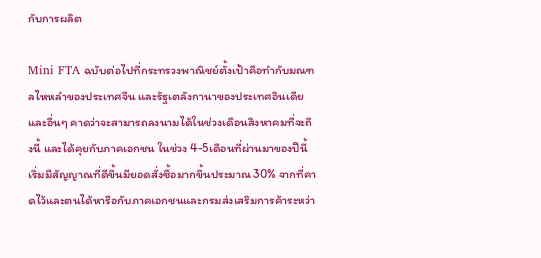กับการผลิต

Mini FTA ฉบับต่อไปที่กระทรวงพาณิชย์ตั้งเป้าคือทำกับมณฑลไหหลำของประเทศจีน และรัฐเตลังกานาของประเทศอินเดียและอื่นๆ คาดว่าจะสามารถลงนามได้ในช่วงเดือนสิงหาคมที่จะถึงนี้ และได้คุยกับภาคเอกชน ในช่วง 4-5เดือนที่ผ่านมาของปีนี้ เริ่มมีสัญญาณที่ดีขึ้นมียอดสั่งซื้อมากขึ้นประมาณ 30% จากที่คาดไว้และตนได้หารือกับภาคเอกชนและกรมส่งเสริมการค้าระหว่า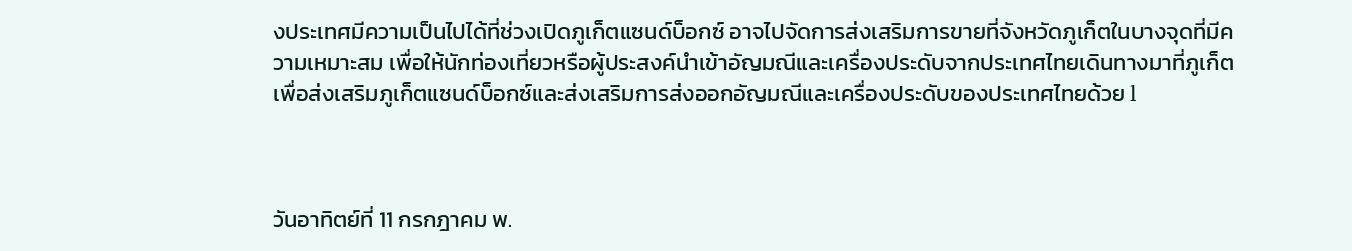งประเทศมีความเป็นไปได้ที่ช่วงเปิดภูเก็ตแซนด์บ็อกซ์ อาจไปจัดการส่งเสริมการขายที่จังหวัดภูเก็ตในบางจุดที่มีความเหมาะสม เพื่อให้นักท่องเที่ยวหรือผู้ประสงค์นำเข้าอัญมณีและเครื่องประดับจากประเทศไทยเดินทางมาที่ภูเก็ตเพื่อส่งเสริมภูเก็ตแซนด์บ็อกซ์และส่งเสริมการส่งออกอัญมณีและเครื่องประดับของประเทศไทยด้วย l



วันอาทิตย์ที่ 11 กรกฎาคม พ.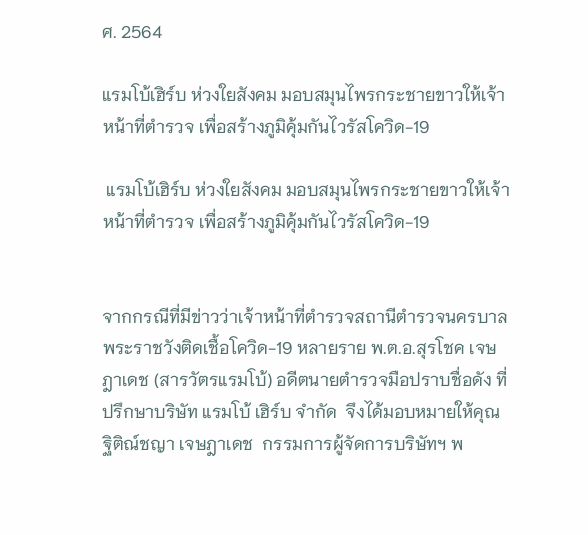ศ. 2564

แรมโบ้เฮิร์บ ห่วงใยสังคม มอบสมุนไพรกระชายขาวให้เจ้าหน้าที่ตำรวจ เพื่อสร้างภูมิคุ้มกันไวรัสโควิด-19

 แรมโบ้เฮิร์บ ห่วงใยสังคม มอบสมุนไพรกระชายขาวให้เจ้าหน้าที่ตำรวจ เพื่อสร้างภูมิคุ้มกันไวรัสโควิด-19


จากกรณีที่มีข่าวว่าเจ้าหน้าที่ตำรวจสถานีตำรวจนครบาลพระราชวังติดเชื้อโควิด-19 หลายราย พ.ต.อ.สุรโชค เจษฎาเดช (สารวัตรแรมโบ้) อดีตนายตำรวจมือปราบชื่อดัง ที่ปรึกษาบริษัท แรมโบ้ เฮิร์บ จำกัด  จึงได้มอบหมายให้คุณฐิติณ์ชญา เจษฎาเดช  กรรมการผู้จัดการบริษัทฯ พ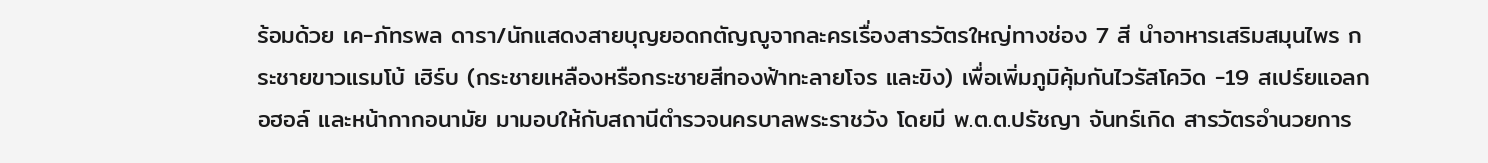ร้อมด้วย เค-ภัทรพล ดารา/นักแสดงสายบุญยอดกตัญญูจากละครเรื่องสารวัตรใหญ่ทางช่อง 7 สี นำอาหารเสริมสมุนไพร กระชายขาวแรมโบ้ เฮิร์บ (กระชายเหลืองหรือกระชายสีทองฟ้าทะลายโจร และขิง) เพื่อเพิ่มภูมิคุ้มกันไวรัสโควิด -19 สเปร์ยแอลกอฮอล์ และหน้ากากอนามัย มามอบให้กับสถานีตำรวจนครบาลพระราชวัง โดยมี พ.ต.ต.ปรัชญา จันทร์เกิด สารวัตรอำนวยการ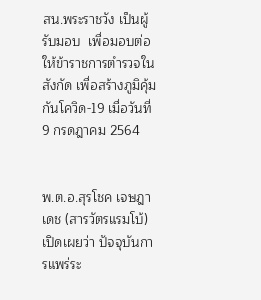สน.พระราชวัง เป็นผู้รับมอบ  เพื่อมอบต่อให้ข้าราชการตำรวจในสังกัด เพื่อสร้างภูมิคุ้มกันโควิด-19 เมื่อวันที่ 9 กรดฎาคม 2564


พ.ต.อ.สุรโชค เจษฎาเดช (สารวัตรแรมโบ้) เปิดเผยว่า ปัจจุบันการแพร่ระ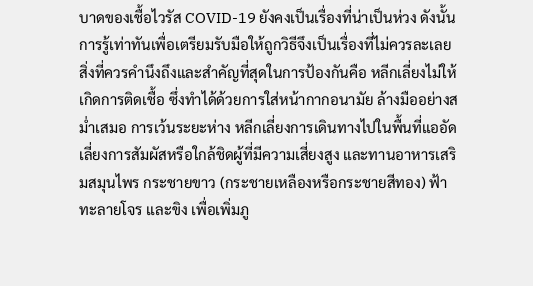บาดของเชื้อไวรัส COVID-19 ยังคงเป็นเรื่องที่น่าเป็นห่วง ดังนั้นการรู้เท่าทันเพื่อเตรียมรับมือให้ถูกวิธีจึงเป็นเรื่องที่ไม่ควรละเลย สิ่งที่ควรคำนึงถึงและสำคัญที่สุดในการป้องกันคือ หลีกเลี่ยงไม่ให้เกิดการติดเชื้อ ซึ่งทำได้ด้วยการใส่หน้ากากอนามัย ล้างมืออย่างสม่ำเสมอ การเว้นระยะห่าง หลีกเลี่ยงการเดินทางไปในพื้นที่แออัด เลี่ยงการสัมผัสหรือใกล้ชิดผู้ที่มีความเสี่ยงสูง และทานอาหารเสริมสมุนไพร กระชายขาว (กระชายเหลืองหรือกระชายสีทอง) ฟ้าทะลายโจร และขิง เพื่อเพิ่มภู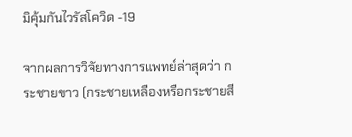มิคุ้มกันไวรัสโควิด -19

จากผลการวิจัยทางการแพทย์ล่าสุดว่า กระชายขาว (กระชายเหลืองหรือกระชายสี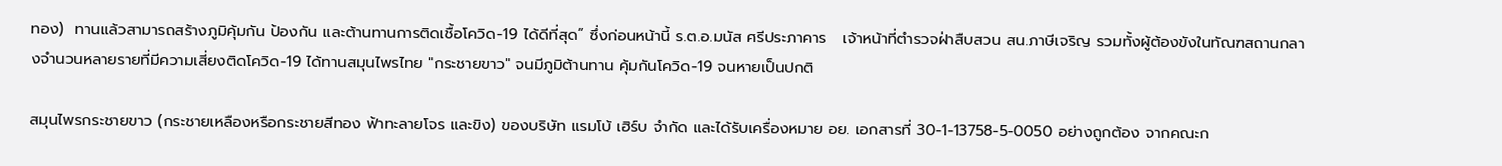ทอง)  ทานแล้วสามารถสร้างภูมิคุ้มกัน ป้องกัน และต้านทานการติดเชื้อโควิด-19 ได้ดีที่สุด” ซึ่งก่อนหน้านี้ ร.ต.อ.มนัส ศรีประภาคาร   เจ้าหน้าที่ตำรวจฝ่าสืบสวน สน.ภาษีเจริญ รวมทั้งผู้ต้องขังในทัณฑสถานกลางจำนวนหลายรายที่มีความเสี่ยงติดโควิด-19 ได้ทานสมุนไพรไทย "กระชายขาว" จนมีภูมิต้านทาน คุ้มกันโควิด-19 จนหายเป็นปกติ

สมุนไพรกระชายขาว (กระชายเหลืองหรือกระชายสีทอง ฟ้าทะลายโจร และขิง) ของบริษัท แรมโบ้ เฮิร์บ จำกัด และได้รับเครื่องหมาย อย. เอกสารที่ 30-1-13758-5-0050 อย่างถูกต้อง จากคณะก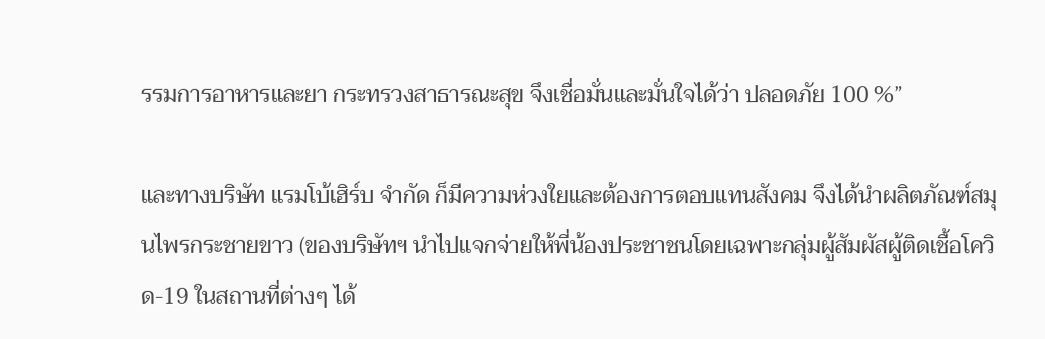รรมการอาหารและยา กระทรวงสาธารณะสุข จึงเชื่อมั่นและมั่นใจได้ว่า ปลอดภัย 100 %”

และทางบริษัท แรมโบ้เฮิร์บ จำกัด ก็มีความห่วงใยและต้องการตอบแทนสังคม จึงได้นำผลิตภัณฑ์สมุนไพรกระชายขาว (ของบริษัทฯ นำไปแจกจ่ายให้พี่น้องประชาชนโดยเฉพาะกลุ่มผู้สัมผัสผู้ติดเชื้อโควิด-19 ในสถานที่ต่างๆ ได้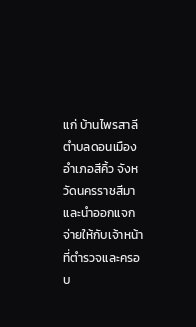แก่ บ้านไพรสาลี ตำบลดอนเมือง อำเภอสีคิ้ว จังหวัดนครราชสีมา และนำออกแจกจ่ายให้กับเจ้าหน้าที่ตำรวจและครอบ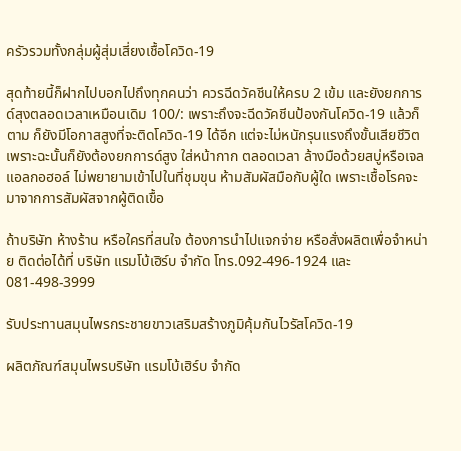ครัวรวมทั้งกลุ่มผู้สุ่มเสี่ยงเชื้อโควิด-19

สุดท้ายนี้ก็ฝากไปบอกไปถึงทุกคนว่า ควรฉีดวัคชีนให้ครบ 2 เข้ม และยังยกการด์สุงตลอดเวลาเหมือนเดิม 100/: เพราะถึงจะฉีดวัคชีนป้องกันโควิด-19 แล้วก็ตาม ก็ยังมีโอกาสสูงที่จะติดโควิด-19 ได้อีก แต่จะไม่หนักรุนแรงถึงขั้นเสียชีวิต เพราะฉะนั้นก็ยังต้องยกการด์สูง ใส่หน้ากาก ตลอดเวลา ล้างมือด้วยสบู่หรือเจลแอลกอฮอล์ ไม่พยายามเข้าไปในที่ชุมขุน ห้ามสัมผัสมือกับผู้ใด เพราะเชื้อโรคจะมาจากการสัมผัสจากผู้ติดเขื้อ

ถ้าบริษัท ห้างร้าน หรือใครที่สนใจ ต้องการนำไปแจกจ่าย หรือสั่งผลิตเพื่อจำหน่าย ติดต่อได้ที่ บริษัท แรมโบ้เฮิร์บ จำกัด โทร.092-496-1924 และ 081-498-3999

รับประทานสมุนไพรกระชายขาวเสริมสร้างภูมิคุ้มกันไวรัสโควิด-19

ผลิตภัณฑ์สมุนไพรบริษัท แรมโบ้เฮิร์บ จำกัด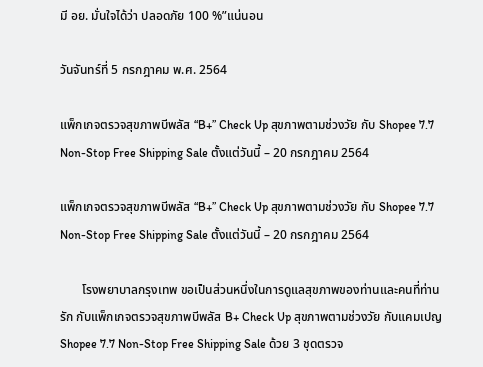มี อย. มั่นใจได้ว่า ปลอดภัย 100 %”แน่นอน

วันจันทร์ที่ 5 กรกฎาคม พ.ศ. 2564

แพ็กเกจตรวจสุขภาพบีพลัส “B+” Check Up สุขภาพตามช่วงวัย กับ Shopee 7.7 Non-Stop Free Shipping Sale ตั้งแต่วันนี้ – 20 กรกฎาคม 2564

แพ็กเกจตรวจสุขภาพบีพลัส “B+” Check Up สุขภาพตามช่วงวัย กับ Shopee 7.7 Non-Stop Free Shipping Sale ตั้งแต่วันนี้ – 20 กรกฎาคม 2564

       โรงพยาบาลกรุงเทพ ขอเป็นส่วนหนึ่งในการดูแลสุขภาพของท่านและคนที่ท่านรัก กับแพ็กเกจตรวจสุขภาพบีพลัส B+ Check Up สุขภาพตามช่วงวัย กับแคมเปญ Shopee 7.7 Non-Stop Free Shipping Sale ด้วย 3 ชุดตรวจ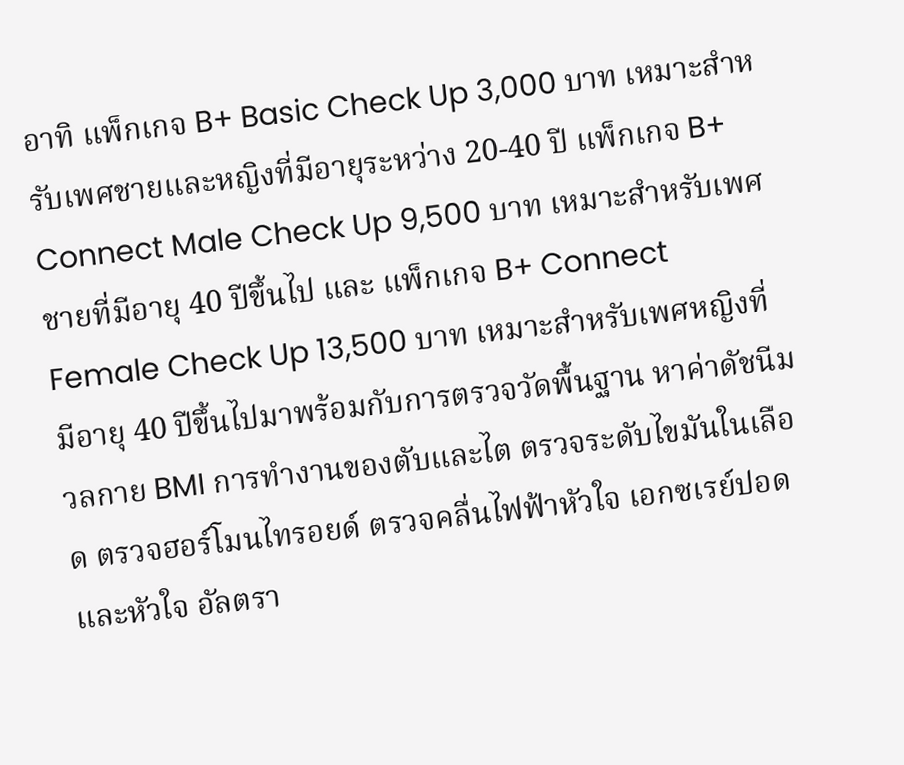อาทิ แพ็กเกจ B+ Basic Check Up 3,000 บาท เหมาะสำหรับเพศชายและหญิงที่มีอายุระหว่าง 20-40 ปี แพ็กเกจ B+ Connect Male Check Up 9,500 บาท เหมาะสำหรับเพศชายที่มีอายุ 40 ปีขึ้นไป และ แพ็กเกจ B+ Connect Female Check Up 13,500 บาท เหมาะสำหรับเพศหญิงที่มีอายุ 40 ปีขึ้นไปมาพร้อมกับการตรวจวัดพื้นฐาน หาค่าดัชนีมวลกาย BMI การทำงานของตับและไต ตรวจระดับไขมันในเลือด ตรวจฮอร์โมนไทรอยด์ ตรวจคลื่นไฟฟ้าหัวใจ เอกซเรย์ปอดและหัวใจ อัลตรา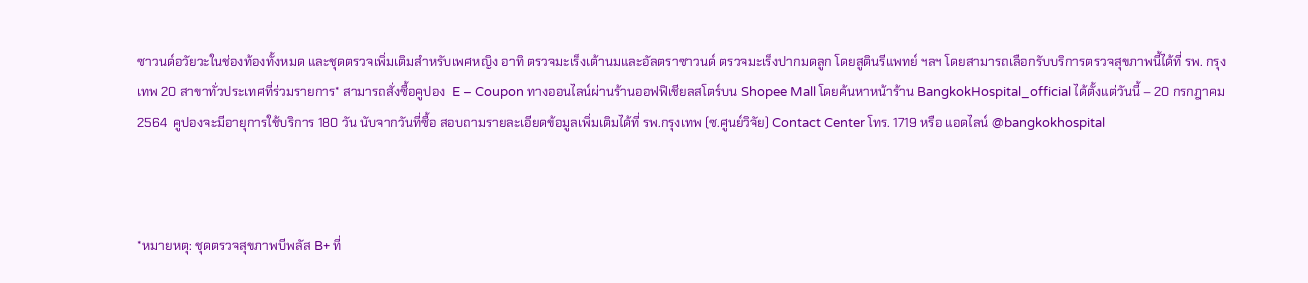ซาวนด์อวัยวะในช่องท้องทั้งหมด และชุดตรวจเพิ่มเติมสำหรับเพศหญิง อาทิ ตรวจมะเร็งเต้านมและอัลตราซาวนด์ ตรวจมะเร็งปากมดลูก โดยสูตินรีแพทย์ ฯลฯ โดยสามารถเลือกรับบริการตรวจสุขภาพนี้ได้ที่ รพ. กรุงเทพ 20 สาขาทั่วประเทศที่ร่วมรายการ* สามารถสั่งซื้อคูปอง  E – Coupon ทางออนไลน์ผ่านร้านออฟฟิเชียลสโตร์บน Shopee Mall โดยค้นหาหน้าร้าน BangkokHospital_official ได้ตั้งแต่วันนี้ – 20 กรกฎาคม 2564  คูปองจะมีอายุการใช้บริการ 180 วัน นับจากวันที่ซื้อ สอบถามรายละเอียดข้อมูลเพิ่มเติมได้ที่ รพ.กรุงเทพ (ซ.ศูนย์วิจัย) Contact Center โทร. 1719 หรือ แอดไลน์ @bangkokhospital



*หมายหตุ: ชุดตรวจสุขภาพบีพลัส B+ ที่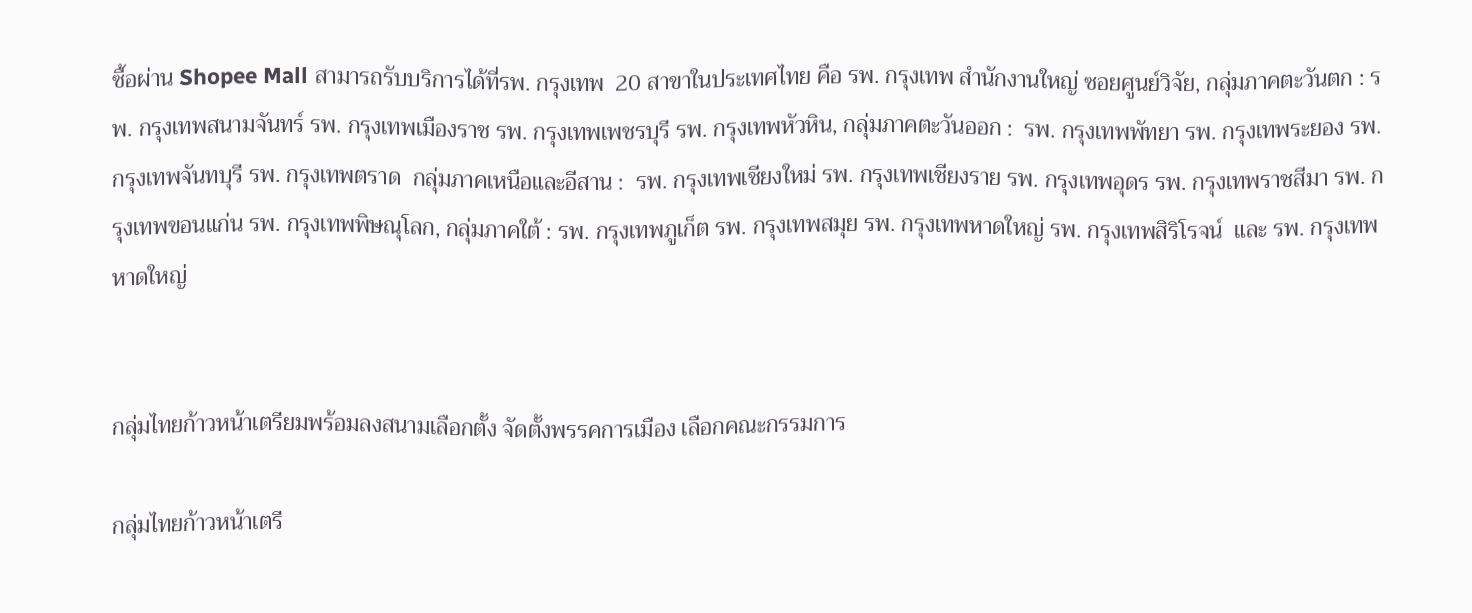ซื้อผ่าน Shopee Mall สามารถรับบริการได้ที่รพ. กรุงเทพ  20 สาขาในประเทศไทย คือ รพ. กรุงเทพ สำนักงานใหญ่ ซอยศูนย์วิจัย, กลุ่มภาคตะวันตก : รพ. กรุงเทพสนามจันทร์ รพ. กรุงเทพเมืองราช รพ. กรุงเทพเพชรบุรี รพ. กรุงเทพหัวหิน, กลุ่มภาคตะวันออก :  รพ. กรุงเทพพัทยา รพ. กรุงเทพระยอง รพ. กรุงเทพจันทบุรี รพ. กรุงเทพตราด  กลุ่มภาคเหนือและอีสาน :  รพ. กรุงเทพเชียงใหม่ รพ. กรุงเทพเชียงราย รพ. กรุงเทพอุดร รพ. กรุงเทพราชสีมา รพ. กรุงเทพขอนแก่น รพ. กรุงเทพพิษณุโลก, กลุ่มภาคใต้ : รพ. กรุงเทพภูเก็ต รพ. กรุงเทพสมุย รพ. กรุงเทพหาดใหญ่ รพ. กรุงเทพสิริโรจน์  และ รพ. กรุงเทพหาดใหญ่


กลุ่มไทยก้าวหน้าเตรียมพร้อมลงสนามเลือกตั้ง จัดตั้งพรรคการเมือง เลือกคณะกรรมการ

กลุ่มไทยก้าวหน้าเตรี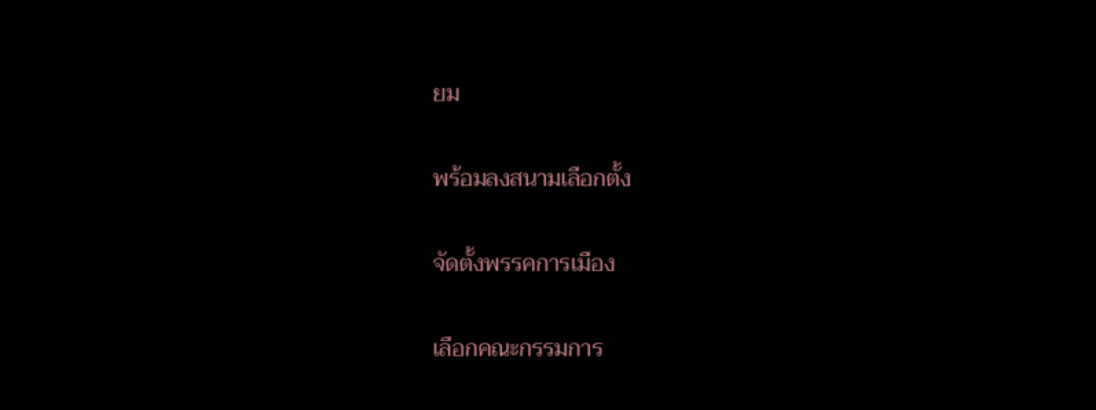ยม

พร้อมลงสนามเลือกตั้ง

จัดตั้งพรรคการเมือง

เลือกคณะกรรมการ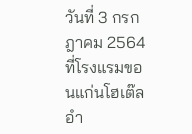วันที่ 3 กรกฎาคม 2564 ที่โรงแรมขอนแก่นโฮเต๊ล อำ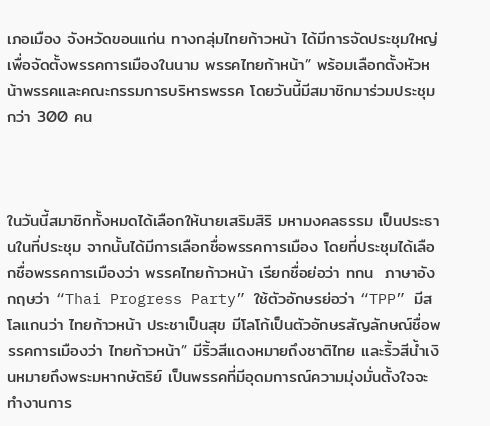เภอเมือง จังหวัดขอนแก่น ทางกลุ่มไทยก้าวหน้า ได้มีการจัดประชุมใหญ่ เพื่อจัดตั้งพรรคการเมืองในนาม พรรคไทยก้าหน้า” พร้อมเลือกตั้งหัวหน้าพรรคและคณะกรรมการบริหารพรรค โดยวันนี้มีสมาชิกมาร่วมประชุมกว่า 300 คน



ในวันนี้สมาชิกทั้งหมดได้เลือกให้นายเสริมสิริ มหามงคลธรรม เป็นประธานในที่ประชุม จากนั้นได้มีการเลือกชื่อพรรคการเมือง โดยที่ประชุมได้เลือกชื่อพรรคการเมืองว่า พรรคไทยก้าวหน้า เรียกชื่อย่อว่า ทกน  ภาษาอังกฤษว่า “Thai Progress Party” ใช้ตัวอักษรย่อว่า “TPP” มีสโลแกนว่า ไทยก้าวหน้า ประชาเป็นสุข มีโลโก้เป็นตัวอักษรสัญลักษณ์ชื่อพรรคการเมืองว่า ไทยก้าวหน้า” มีริ้วสีแดงหมายถึงชาติไทย และริ้วสีน้ำเงินหมายถึงพระมหากษัตริย์ เป็นพรรคที่มีอุดมการณ์ความมุ่งมั่นตั้งใจจะทำงานการ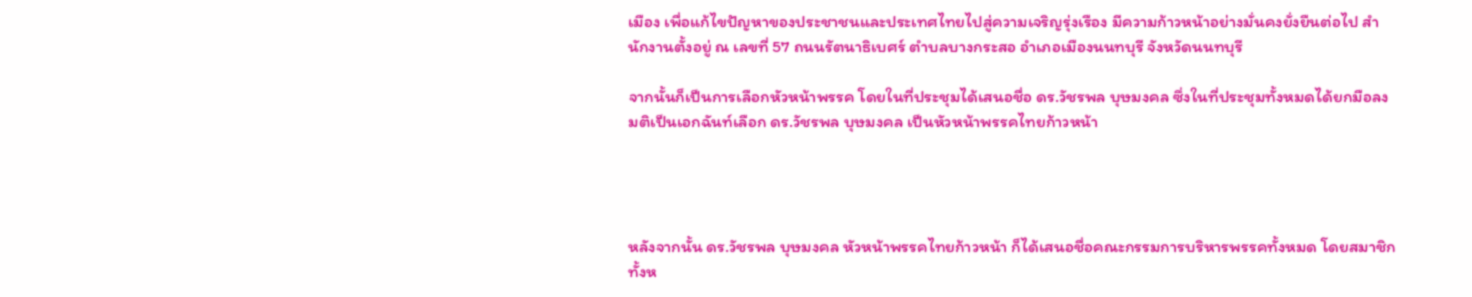เมือง เพื่อแก้ไขปัญหาของประชาชนและประเทศไทยไปสู่ความเจริญรุ่งเรือง มีความก้าวหน้าอย่างมั่นคงยั่งยืนต่อไป สำนักงานตั้งอยู่ ณ เลขที่ 57 ถนนรัตนาธิเบศร์ ตำบลบางกระสอ อำเภอเมืองนนทบุรี จังหวัดนนทบุรี

จากนั้นก็เป็นการเลือกหัวหน้าพรรค โดยในที่ประชุมได้เสนอชื่อ ดร.วัชรพล บุษมงคล ซึ่งในที่ประชุมทั้งหมดได้ยกมือลงมติเป็นเอกฉันท์เลือก ดร.วัชรพล บุษมงคล เป็นหัวหน้าพรรคไทยก้าวหน้า




หลังจากนั้น ดร.วัชรพล บุษมงคล หัวหน้าพรรคไทยก้าวหน้า ก็ได้เสนอชื่อคณะกรรมการบริหารพรรคทั้งหมด โดยสมาชิกทั้งห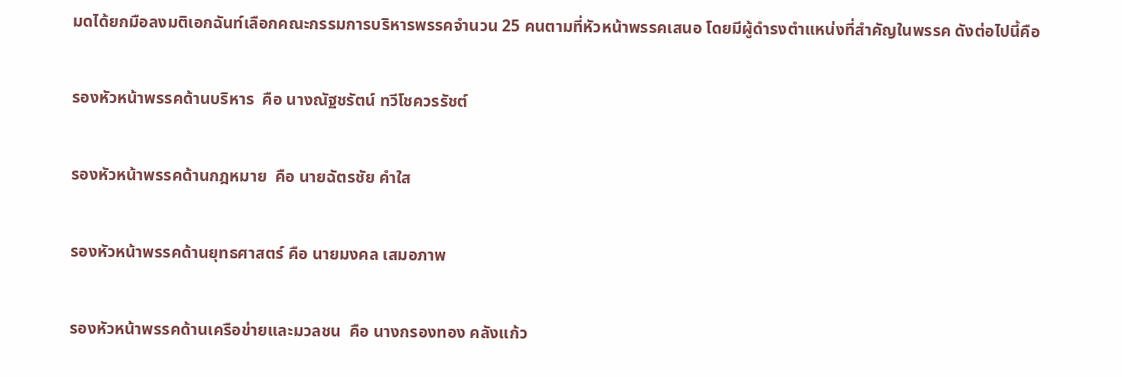มดได้ยกมือลงมติเอกฉันท์เลือกคณะกรรมการบริหารพรรคจำนวน 25 คนตามที่หัวหน้าพรรคเสนอ โดยมีผู้ดำรงตำแหน่งที่สำคัญในพรรค ดังต่อไปนี้คือ

รองหัวหน้าพรรคด้านบริหาร  คือ นางณัฐชรัตน์ ทวีโชควรรัชต์

รองหัวหน้าพรรคด้านกฎหมาย  คือ นายฉัตรชัย คำใส

รองหัวหน้าพรรคด้านยุทธศาสตร์ คือ นายมงคล เสมอภาพ

รองหัวหน้าพรรคด้านเครือข่ายและมวลชน  คือ นางกรองทอง คลังแก้ว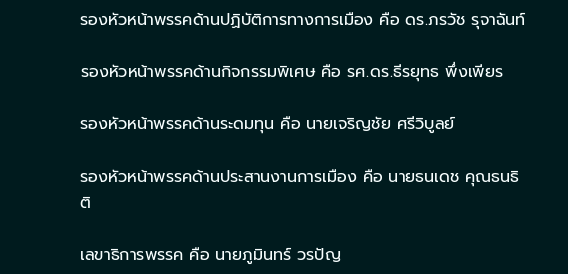รองหัวหน้าพรรคด้านปฏิบัติการทางการเมือง คือ ดร.ภรวัช รุจาฉันท์

รองหัวหน้าพรรคด้านกิจกรรมพิเศษ คือ รศ.ดร.ธีรยุทธ พึ่งเพียร

รองหัวหน้าพรรคด้านระดมทุน คือ นายเจริญชัย ศรีวิบูลย์

รองหัวหน้าพรรคด้านประสานงานการเมือง คือ นายธนเดช คุณธนธิติ

เลขาธิการพรรค คือ นายภูมินทร์ วรปัญ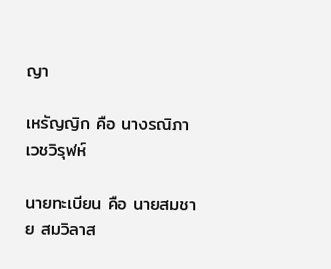ญา

เหรัญญิก คือ นางรณิภา เวชวิรุฬห์

นายทะเบียน คือ นายสมชาย สมวิลาส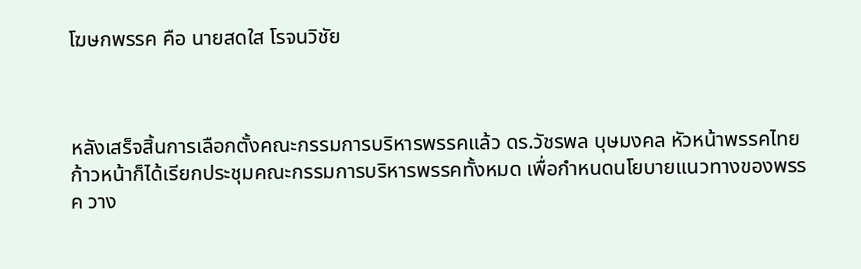โฆษกพรรค คือ นายสดใส โรจนวิชัย



หลังเสร็จสิ้นการเลือกตั้งคณะกรรมการบริหารพรรคแล้ว ดร.วัชรพล บุษมงคล หัวหน้าพรรคไทยก้าวหน้าก็ได้เรียกประชุมคณะกรรมการบริหารพรรคทั้งหมด เพื่อกำหนดนโยบายแนวทางของพรรค วาง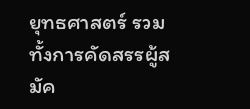ยุทธศาสตร์ รวมทั้งการคัดสรรผู้สมัค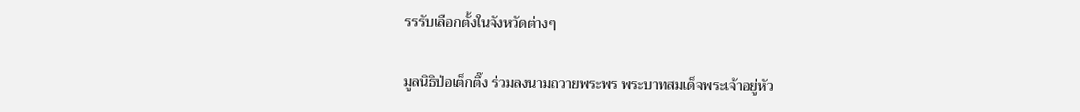รรรับเลือกตั้งในจังหวัดต่างๆ

มูลนิธิป่อเต็กตึ๊ง ร่วมลงนามถวายพระพร พระบาทสมเด็จพระเจ้าอยู่หัว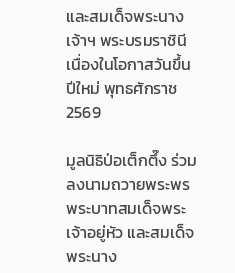และสมเด็จพระนางเจ้าฯ พระบรมราชินี เนื่องในโอกาสวันขึ้นปีใหม่ พุทธศักราช 2569

มูลนิธิป่อเต็กตึ๊ง ร่วมลงนามถวายพระพร พระบาทสมเด็จพระเจ้าอยู่หัว และสมเด็จพระนาง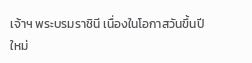เจ้าฯ พระบรมราชินี เนื่องในโอกาสวันขึ้นปีใหม่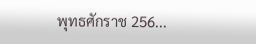พุทธศักราช 256...